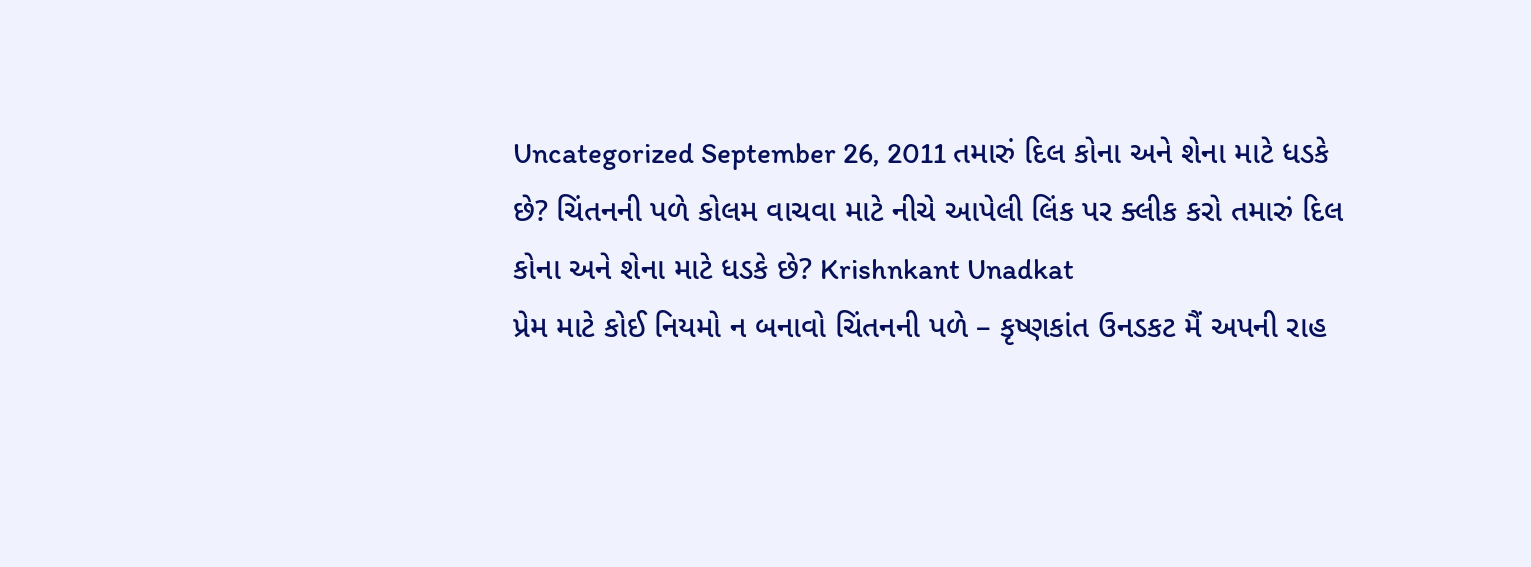Uncategorized September 26, 2011 તમારું દિલ કોના અને શેના માટે ધડકે છે? ચિંતનની પળે કોલમ વાચવા માટે નીચે આપેલી લિંક પર ક્લીક કરો તમારું દિલ કોના અને શેના માટે ધડકે છે? Krishnkant Unadkat
પ્રેમ માટે કોઈ નિયમો ન બનાવો ચિંતનની પળે – કૃષ્ણકાંત ઉનડકટ મૈં અપની રાહ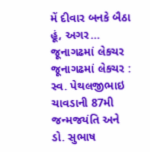મેં દીવાર બનકે બૈઠા હૂં, અગર…
જૂનાગઢમાં લેકચર જૂનાગઢમાં લેકચર : સ્વ. પેથલજીભાઇ ચાવડાની 87મી જન્મજયંતિ અને ડો. સુભાષ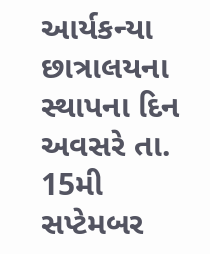આર્યકન્યા છાત્રાલયના સ્થાપના દિન અવસરે તા. 15મી સપ્ટેમબર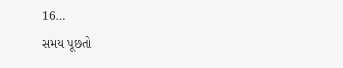16…
સમય પૂછતો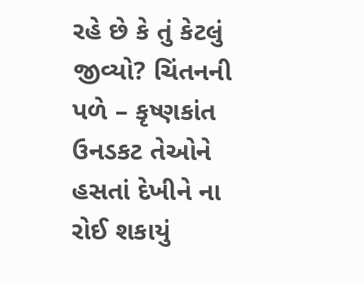રહે છે કે તું કેટલું જીવ્યો? ચિંતનની પળે – કૃષ્ણકાંત ઉનડકટ તેઓને હસતાં દેખીને ના રોઈ શકાયું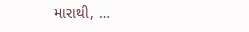મારાથી, …